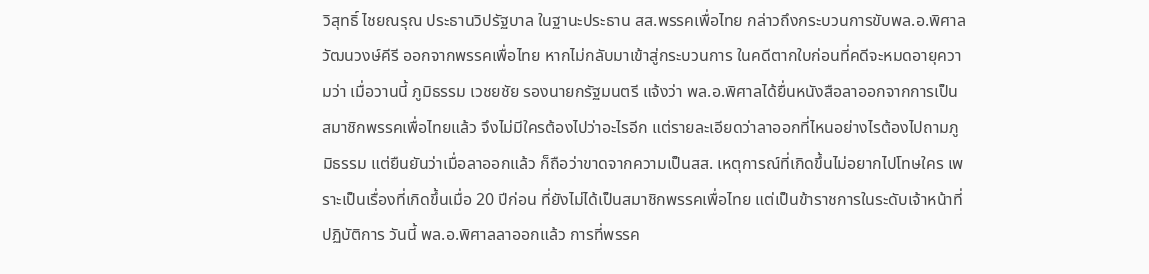วิสุทธิ์ ไชยณรุณ ประธานวิปรัฐบาล ในฐานะประธาน สส.พรรคเพื่อไทย กล่าวถึงกระบวนการขับพล.อ.พิศาล วัฒนวงษ์คีรี ออกจากพรรคเพื่อไทย หากไม่กลับมาเข้าสู่กระบวนการ ในคดีตากใบก่อนที่คดีจะหมดอายุความว่า เมื่อวานนี้ ภูมิธรรม เวชยชัย รองนายกรัฐมนตรี แจ้งว่า พล.อ.พิศาลได้ยื่นหนังสือลาออกจากการเป็นสมาชิกพรรคเพื่อไทยแล้ว จึงไม่มีใครต้องไปว่าอะไรอีก แต่รายละเอียดว่าลาออกที่ไหนอย่างไรต้องไปถามภูมิธรรม แต่ยืนยันว่าเมื่อลาออกแล้ว ก็ถือว่าขาดจากความเป็นสส. เหตุการณ์ที่เกิดขึ้นไม่อยากไปโทษใคร เพราะเป็นเรื่องที่เกิดขึ้นเมื่อ 20 ปีก่อน ที่ยังไม่ได้เป็นสมาชิกพรรคเพื่อไทย แต่เป็นข้าราชการในระดับเจ้าหน้าที่ปฏิบัติการ วันนี้ พล.อ.พิศาลลาออกแล้ว การที่พรรค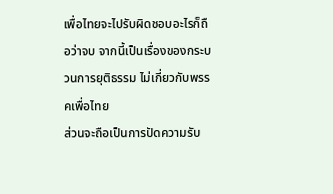เพื่อไทยจะไปรับผิดชอบอะไรก็ถือว่าจบ จากนี้เป็นเรื่องของกระบวนการยุติธรรม ไม่เกี่ยวกับพรรคเพื่อไทย
ส่วนจะถือเป็นการปัดความรับ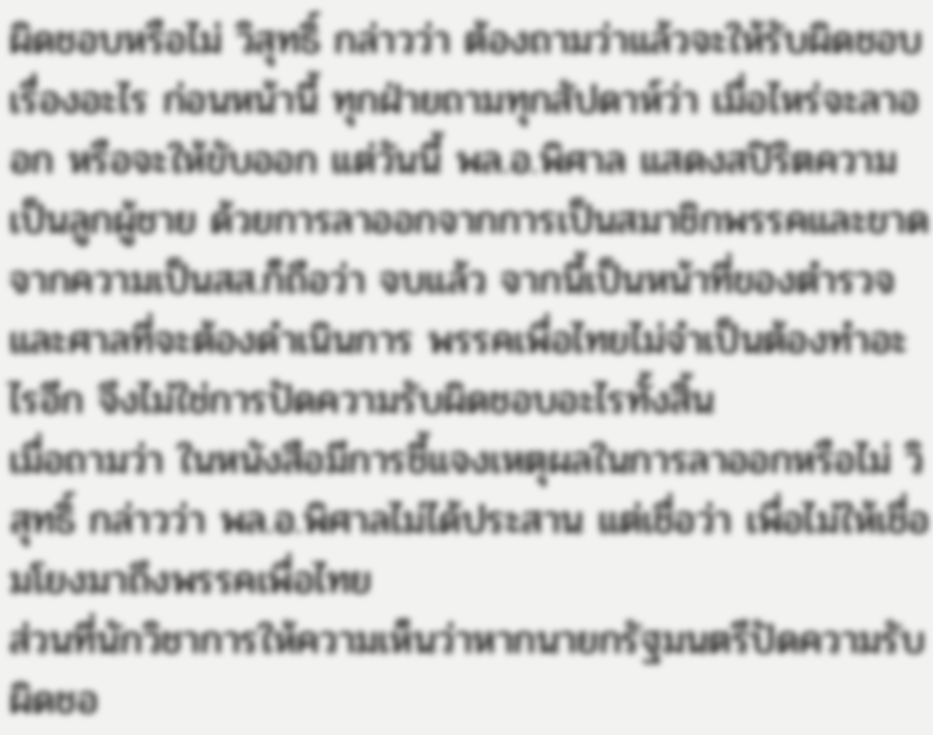ผิดชอบหรือไม่ วิสุทธิ์ กล่าวว่า ต้องถามว่าแล้วจะให้รับผิดชอบเรื่องอะไร ก่อนหน้านี้ ทุกฝ่ายถามทุกสัปดาห์ว่า เมื่อไหร่จะลาออก หรือจะให้ขับออก แต่วันนี้ พล.อ.พิศาล แสดงสปิริตความเป็นลูกผู้ชาย ด้วยการลาออกจากการเป็นสมาชิกพรรคและขาดจากความเป็นสส.ก็ถือว่า จบแล้ว จากนี้เป็นหน้าที่ของตำรวจและศาลที่จะต้องดำเนินการ พรรคเพื่อไทยไม่จำเป็นต้องทำอะไรอีก จึงไม่ใช่การปัดความรับผิดชอบอะไรทั้งสิ้น
เมื่อถามว่า ในหนังสือมีการชี้แจงเหตุผลในการลาออกหรือไม่ วิสุทธิ์ กล่าวว่า พล.อ.พิศาลไม่ได้ประสาน แต่เชื่อว่า เพื่อไม่ให้เชื่อมโยงมาถึงพรรคเพื่อไทย
ส่วนที่นักวิชาการให้ความเห็นว่าหากนายกรัฐมนตรีปัดความรับผิดชอ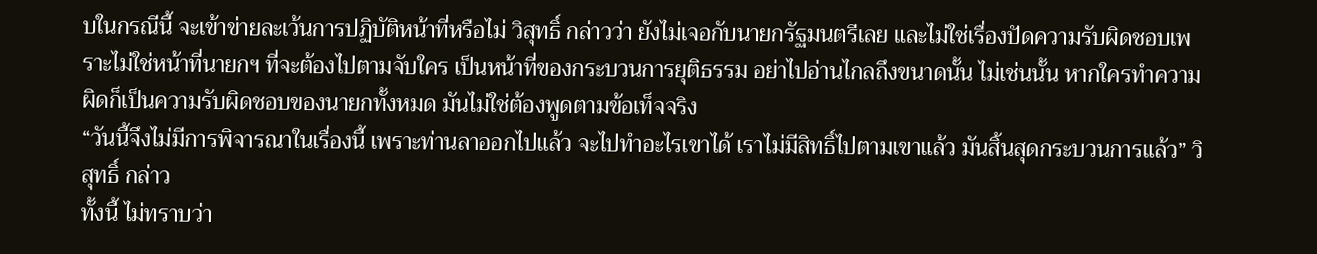บในกรณีนี้ จะเข้าข่ายละเว้นการปฏิบัติหน้าที่หรือไม่ วิสุทธิ์ กล่าวว่า ยังไม่เจอกับนายกรัฐมนตรีเลย และไม่ใช่เรื่องปัดความรับผิดชอบเพราะไม่ใช่หน้าที่นายกฯ ที่จะต้องไปตามจับใคร เป็นหน้าที่ของกระบวนการยุติธรรม อย่าไปอ่านไกลถึงขนาดนั้น ไม่เช่นนั้น หากใครทำความผิดก็เป็นความรับผิดชอบของนายกทั้งหมด มันไม่ใช่ต้องพูดตามข้อเท็จจริง
“วันนี้จึงไม่มีการพิจารณาในเรื่องนี้ เพราะท่านลาออกไปแล้ว จะไปทำอะไรเขาได้ เราไม่มีสิทธิ์ไปตามเขาแล้ว มันสิ้นสุดกระบวนการแล้ว” วิสุทธิ์ กล่าว
ทั้งนี้ ไม่ทราบว่า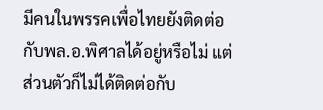มีคนในพรรคเพื่อไทยยังติดต่อกับพล.อ.พิศาลได้อยู่หรือไม่ แต่ส่วนตัวก็ไม่ได้ติดต่อกับ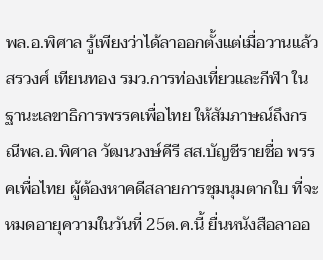พล.อ.พิศาล รู้เพียงว่าได้ลาออกตั้งแต่เมื่อวานแล้ว
สรวงศ์ เทียนทอง รมว.การท่องเที่ยวและกีฬา ในฐานะเลขาธิการพรรคเพื่อไทย ให้สัมภาษณ์ถึงกรณีพล.อ.พิศาล วัฒนวงษ์คีรี สส.บัญชีรายชื่อ พรรคเพื่อไทย ผู้ต้องหาคดีสลายการชุมนุมตากใบ ที่จะหมดอายุความในวันที่ 25ต.ค.นี้ ยื่นหนังสือลาออ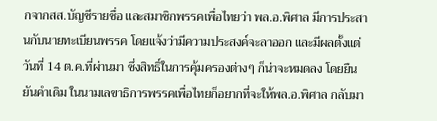กจากสส.บัญชีรายชื่อ และสมาชิกพรรคเพื่อไทยว่า พล.อ.พิศาล มีการประสานกับนายทะเบียนพรรค โดยแจ้งว่ามีความประสงค์จะลาออก และมีผลตั้งแต่วันที่ 14 ต.ค.ที่ผ่านมา ซึ่งสิทธิ์ในการคุ้มครองต่างๆ ก็น่าจะหมดลง โดยยืนยันคำเดิม ในนามเลขาธิการพรรคเพื่อไทยก็อยากที่จะให้พล.อ.พิศาล กลับมา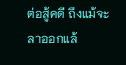ต่อสู้คดี ถึงแม้จะลาออกแล้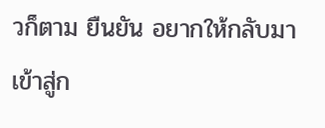วก็ตาม ยืนยัน อยากให้กลับมาเข้าสู่ก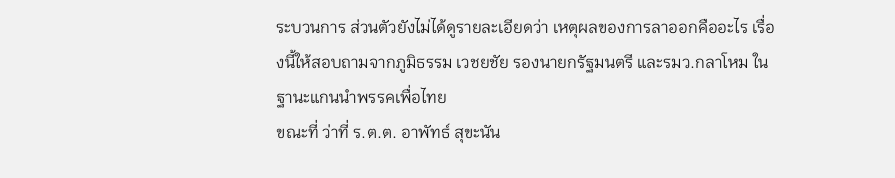ระบวนการ ส่วนตัวยังไม่ได้ดูรายละเอียดว่า เหตุผลของการลาออกคืออะไร เรื่องนี้ให้สอบถามจากภูมิธรรม เวชยชัย รองนายกรัฐมนตรี และรมว.กลาโหม ในฐานะแกนนำพรรคเพื่อไทย
ขณะที่ ว่าที่ ร.ต.ต. อาพัทธ์ สุขะนัน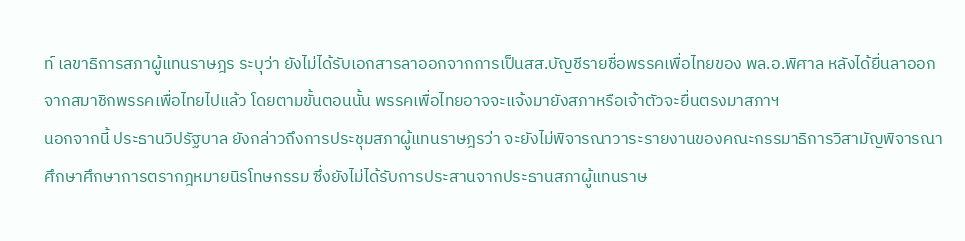ท์ เลขาธิการสภาผู้แทนราษฎร ระบุว่า ยังไม่ได้รับเอกสารลาออกจากการเป็นสส.บัญชีรายชื่อพรรคเพื่อไทยของ พล.อ.พิศาล หลังได้ยื่นลาออกจากสมาชิกพรรคเพื่อไทยไปแล้ว โดยตามขั้นตอนนั้น พรรคเพื่อไทยอาจจะแจ้งมายังสภาหรือเจ้าตัวจะยื่นตรงมาสภาฯ
นอกจากนี้ ประธานวิปรัฐบาล ยังกล่าวถึงการประชุมสภาผู้แทนราษฎรว่า จะยังไม่พิจารณาวาระรายงานของคณะกรรมาธิการวิสามัญพิจารณาศึกษาศึกษาการตรากฎหมายนิรโทษกรรม ซึ่งยังไม่ได้รับการประสานจากประธานสภาผู้แทนราษ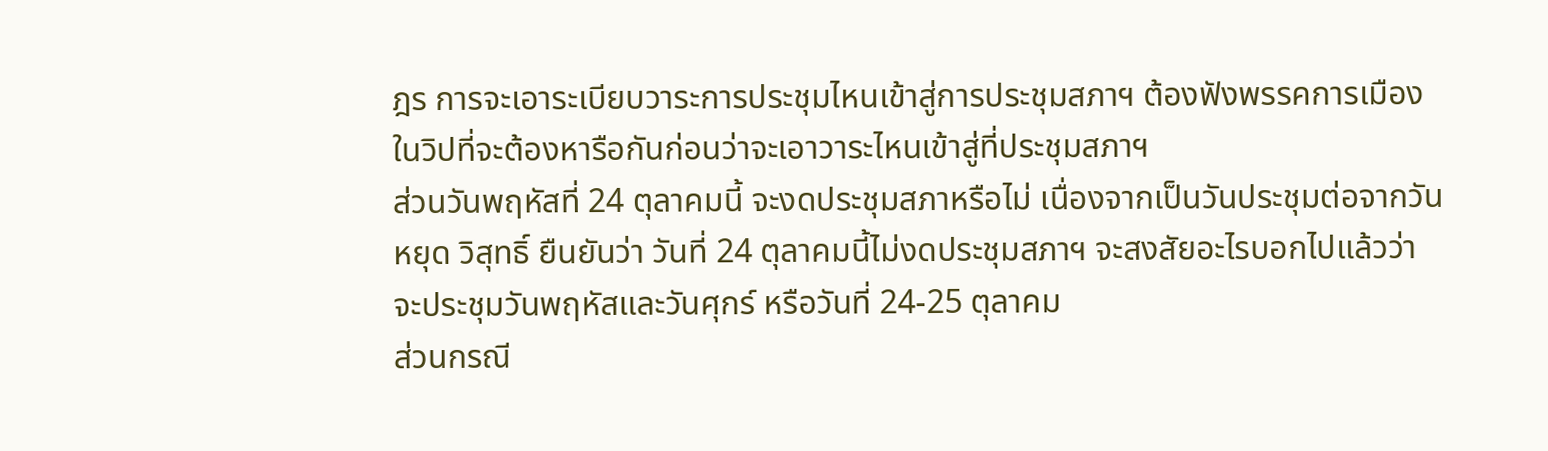ฎร การจะเอาระเบียบวาระการประชุมไหนเข้าสู่การประชุมสภาฯ ต้องฟังพรรคการเมืองในวิปที่จะต้องหารือกันก่อนว่าจะเอาวาระไหนเข้าสู่ที่ประชุมสภาฯ
ส่วนวันพฤหัสที่ 24 ตุลาคมนี้ จะงดประชุมสภาหรือไม่ เนื่องจากเป็นวันประชุมต่อจากวันหยุด วิสุทธิ์ ยืนยันว่า วันที่ 24 ตุลาคมนี้ไม่งดประชุมสภาฯ จะสงสัยอะไรบอกไปแล้วว่า จะประชุมวันพฤหัสและวันศุกร์ หรือวันที่ 24-25 ตุลาคม
ส่วนกรณี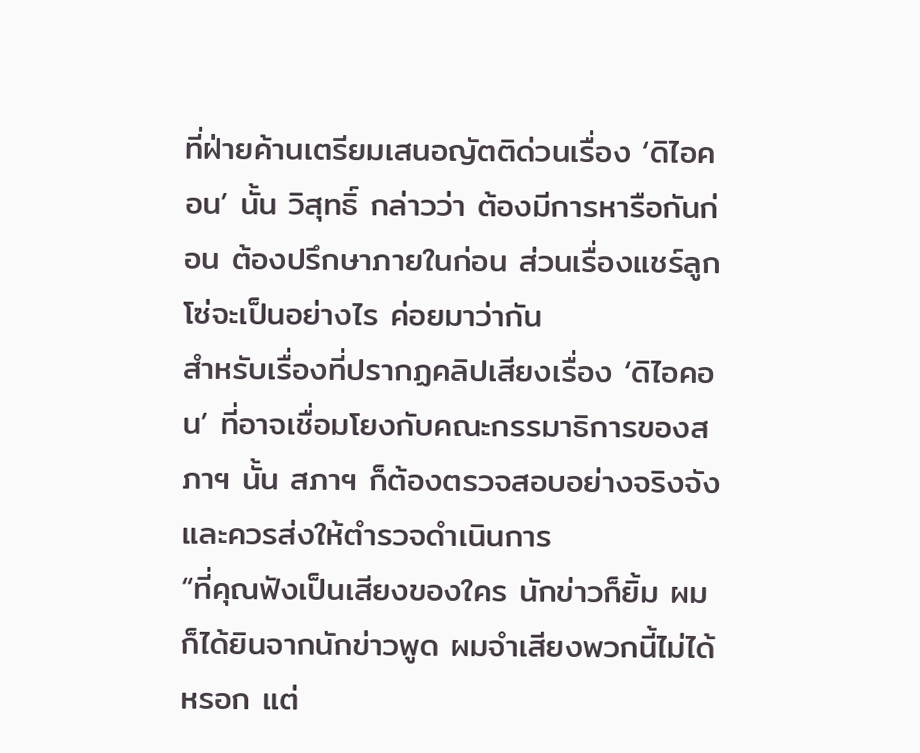ที่ฝ่ายค้านเตรียมเสนอญัตติด่วนเรื่อง ‘ดิไอคอน’ นั้น วิสุทธิ์ กล่าวว่า ต้องมีการหารือกันก่อน ต้องปรึกษาภายในก่อน ส่วนเรื่องแชร์ลูกโซ่จะเป็นอย่างไร ค่อยมาว่ากัน
สำหรับเรื่องที่ปรากฏคลิปเสียงเรื่อง ‘ดิไอคอน’ ที่อาจเชื่อมโยงกับคณะกรรมาธิการของสภาฯ นั้น สภาฯ ก็ต้องตรวจสอบอย่างจริงจัง และควรส่งให้ตำรวจดำเนินการ
“ที่คุณฟังเป็นเสียงของใคร นักข่าวก็ยิ้ม ผมก็ได้ยินจากนักข่าวพูด ผมจำเสียงพวกนี้ไม่ได้หรอก แต่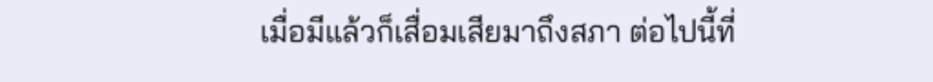เมื่อมีแล้วก็เสื่อมเสียมาถึงสภา ต่อไปนี้ที่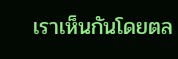เราเห็นกันโดยตล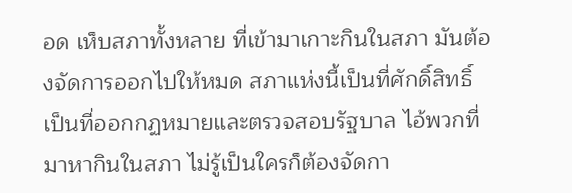อด เห็บสภาทั้งหลาย ที่เข้ามาเกาะกินในสภา มันต้องจัดการออกไปให้หมด สภาแห่งนี้เป็นที่ศักดิ์สิทธิ์ เป็นที่ออกกฏหมายและตรวจสอบรัฐบาล ไอ้พวกที่มาหากินในสภา ไม่รู้เป็นใครก็ต้องจัดกา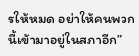รให้หมด อย่าให้คนพวกนี้เข้ามาอยู่ในสภาอีก”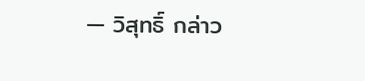— วิสุทธิ์ กล่าว